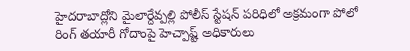హైదరాబాద్లోని మైలార్దేవ్పల్లి పోలీస్ స్టేషన్ పరిధిలో అక్రమంగా పోలో రింగ్ తయారీ గోదాంపై హెచ్పాష్ట్ అధికారులు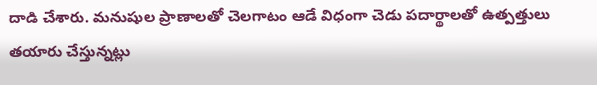దాడి చేశారు. మనుషుల ప్రాణాలతో చెలగాటం ఆడే విధంగా చెడు పదార్థాలతో ఉత్పత్తులు తయారు చేస్తున్నట్లు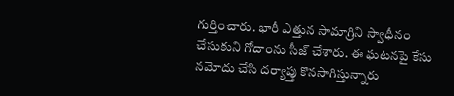గుర్తించారు. భారీ ఎత్తున సామాగ్రిని స్వాధీనం చేసుకుని గోదాంను సీజ్ చేశారు. ఈ ఘటనపై కేసు నమోదు చేసి దర్యాప్తు కొనసాగిస్తున్నారు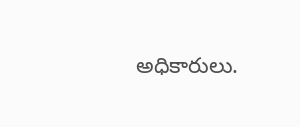అధికారులు.